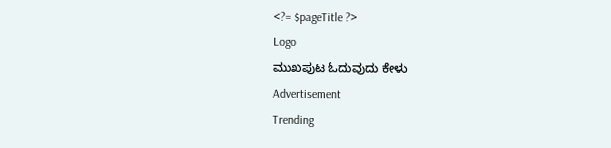<?= $pageTitle ?>
Logo
ಮುಖಪುಟ ಓದುವುದು ಕೇಳು
Advertisement
Trending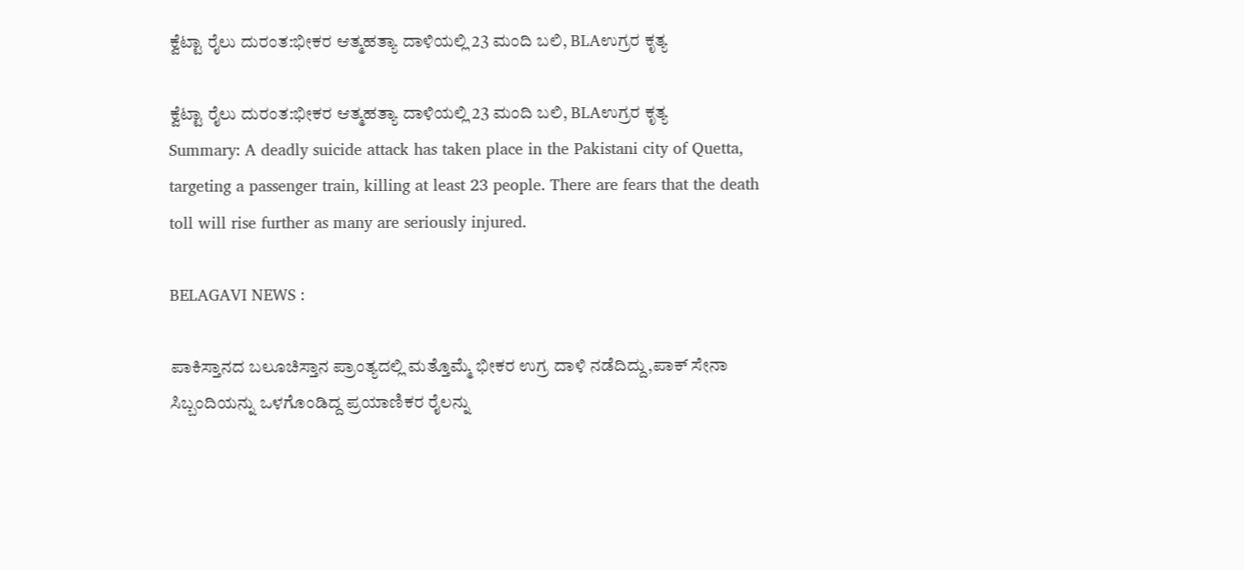ಕ್ವೆಟ್ಟಾ ರೈಲು ದುರಂತ:ಭೀಕರ ಆತ್ಮಹತ್ಯಾ ದಾಳಿಯಲ್ಲಿ 23 ಮಂದಿ ಬಲಿ, BLAಉಗ್ರರ ಕೃತ್ಯ

ಕ್ವೆಟ್ಟಾ ರೈಲು ದುರಂತ:ಭೀಕರ ಆತ್ಮಹತ್ಯಾ ದಾಳಿಯಲ್ಲಿ 23 ಮಂದಿ ಬಲಿ, BLAಉಗ್ರರ ಕೃತ್ಯ
Summary: A deadly suicide attack has taken place in the Pakistani city of Quetta, targeting a passenger train, killing at least 23 people. There are fears that the death toll will rise further as many are seriously injured.

BELAGAVI NEWS :

ಪಾಕಿಸ್ತಾನದ ಬಲೂಚಿಸ್ತಾನ ಪ್ರಾಂತ್ಯದಲ್ಲಿ ಮತ್ತೊಮ್ಮೆ ಭೀಕರ ಉಗ್ರ ದಾಳಿ ನಡೆದಿದ್ದು,ಪಾಕ್ ಸೇನಾ ಸಿಬ್ಬಂದಿಯನ್ನು ಒಳಗೊಂಡಿದ್ದ ಪ್ರಯಾಣಿಕರ ರೈಲನ್ನು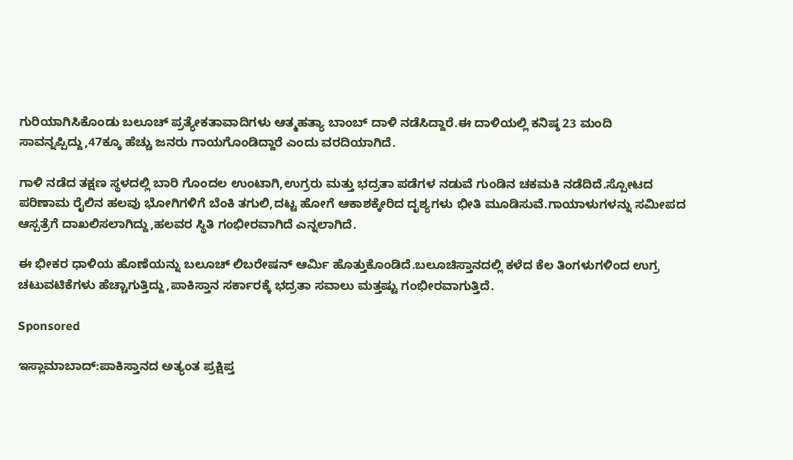ಗುರಿಯಾಗಿಸಿಕೊಂಡು ಬಲೂಚ್ ಪ್ರತ್ಯೇಕತಾವಾದಿಗಳು ಆತ್ಮಹತ್ಯಾ ಬಾಂಬ್ ದಾಳಿ ನಡೆಸಿದ್ದಾರೆ.ಈ ದಾಳಿಯಲ್ಲಿ ಕನಿಷ್ಠ 23 ಮಂದಿ ಸಾವನ್ನಪ್ಪಿದ್ದು,47ಕ್ಕೂ ಹೆಚ್ಚು ಜನರು ಗಾಯಗೊಂಡಿದ್ದಾರೆ ಎಂದು ವರದಿಯಾಗಿದೆ.

ಗಾಳಿ ನಡೆದ ತಕ್ಷಣ ಸ್ಥಳದಲ್ಲಿ ಬಾರಿ ಗೊಂದಲ ಉಂಟಾಗಿ,ಉಗ್ರರು ಮತ್ತು ಭದ್ರತಾ ಪಡೆಗಳ ನಡುವೆ ಗುಂಡಿನ ಚಕಮಕಿ ನಡೆದಿದೆ.ಸ್ಪೋಟದ ಪರಿಣಾಮ ರೈಲಿನ ಹಲವು ಭೋಗಿಗಳಿಗೆ ಬೆಂಕಿ ತಗುಲಿ,ದಟ್ಟ ಹೋಗೆ ಆಕಾಶಕ್ಕೇರಿದ ದೃಶ್ಯಗಳು ಭೀತಿ ಮೂಡಿಸುವೆ.ಗಾಯಾಳುಗಳನ್ನು ಸಮೀಪದ ಆಸ್ಪತ್ರೆಗೆ ದಾಖಲಿಸಲಾಗಿದ್ದು,ಹಲವರ ಸ್ಥಿತಿ ಗಂಭೀರವಾಗಿದೆ ಎನ್ನಲಾಗಿದೆ.

ಈ ಭೀಕರ ಧಾಳಿಯ ಹೊಣೆಯನ್ನು ಬಲೂಚ್ ಲಿಬರೇಷನ್ ಆರ್ಮಿ ಹೊತ್ತುಕೊಂಡಿದೆ.ಬಲೂಚಿಸ್ತಾನದಲ್ಲಿ ಕಳೆದ ಕೆಲ ತಿಂಗಳುಗಳಿಂದ ಉಗ್ರ ಚಟುವಟಿಕೆಗಳು ಹೆಚ್ಚಾಗುತ್ತಿದ್ದು,ಪಾಕಿಸ್ತಾನ ಸರ್ಕಾರಕ್ಕೆ ಭದ್ರತಾ ಸವಾಲು ಮತ್ತಷ್ಟು ಗಂಭೀರವಾಗುತ್ತಿದೆ.

Sponsored

ಇಸ್ಲಾಮಾಬಾದ್:ಪಾಕಿಸ್ತಾನದ ಅತ್ಯಂತ ಪ್ರಕ್ಷಿಪ್ತ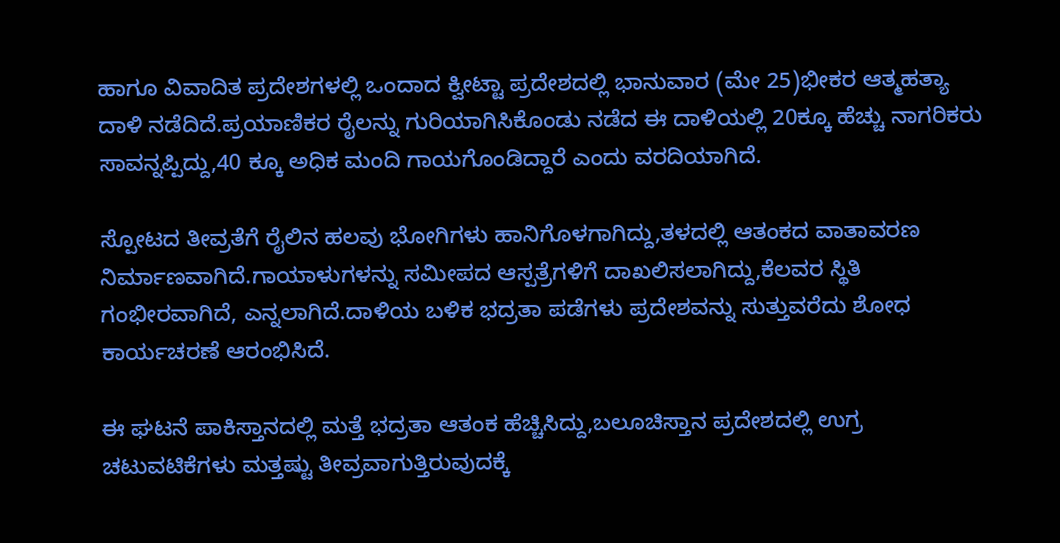ಹಾಗೂ ವಿವಾದಿತ ಪ್ರದೇಶಗಳಲ್ಲಿ ಒಂದಾದ ಕ್ವೀಟ್ಟಾ ಪ್ರದೇಶದಲ್ಲಿ ಭಾನುವಾರ (ಮೇ 25)ಭೀಕರ ಆತ್ಮಹತ್ಯಾ ದಾಳಿ ನಡೆದಿದೆ.ಪ್ರಯಾಣಿಕರ ರೈಲನ್ನು ಗುರಿಯಾಗಿಸಿಕೊಂಡು ನಡೆದ ಈ ದಾಳಿಯಲ್ಲಿ 20ಕ್ಕೂ ಹೆಚ್ಚು ನಾಗರಿಕರು ಸಾವನ್ನಪ್ಪಿದ್ದು,40 ಕ್ಕೂ ಅಧಿಕ ಮಂದಿ ಗಾಯಗೊಂಡಿದ್ದಾರೆ ಎಂದು ವರದಿಯಾಗಿದೆ.

ಸ್ಪೋಟದ ತೀವ್ರತೆಗೆ ರೈಲಿನ ಹಲವು ಭೋಗಿಗಳು ಹಾನಿಗೊಳಗಾಗಿದ್ದು,ತಳದಲ್ಲಿ ಆತಂಕದ ವಾತಾವರಣ ನಿರ್ಮಾಣವಾಗಿದೆ.ಗಾಯಾಳುಗಳನ್ನು ಸಮೀಪದ ಆಸ್ಪತ್ರೆಗಳಿಗೆ ದಾಖಲಿಸಲಾಗಿದ್ದು,ಕೆಲವರ ಸ್ಥಿತಿ ಗಂಭೀರವಾಗಿದೆ, ಎನ್ನಲಾಗಿದೆ.ದಾಳಿಯ ಬಳಿಕ ಭದ್ರತಾ ಪಡೆಗಳು ಪ್ರದೇಶವನ್ನು ಸುತ್ತುವರೆದು ಶೋಧ ಕಾರ್ಯಚರಣೆ ಆರಂಭಿಸಿದೆ.

ಈ ಘಟನೆ ಪಾಕಿಸ್ತಾನದಲ್ಲಿ ಮತ್ತೆ ಭದ್ರತಾ ಆತಂಕ ಹೆಚ್ಚಿಸಿದ್ದು,ಬಲೂಚಿಸ್ತಾನ ಪ್ರದೇಶದಲ್ಲಿ ಉಗ್ರ ಚಟುವಟಿಕೆಗಳು ಮತ್ತಷ್ಟು ತೀವ್ರವಾಗುತ್ತಿರುವುದಕ್ಕೆ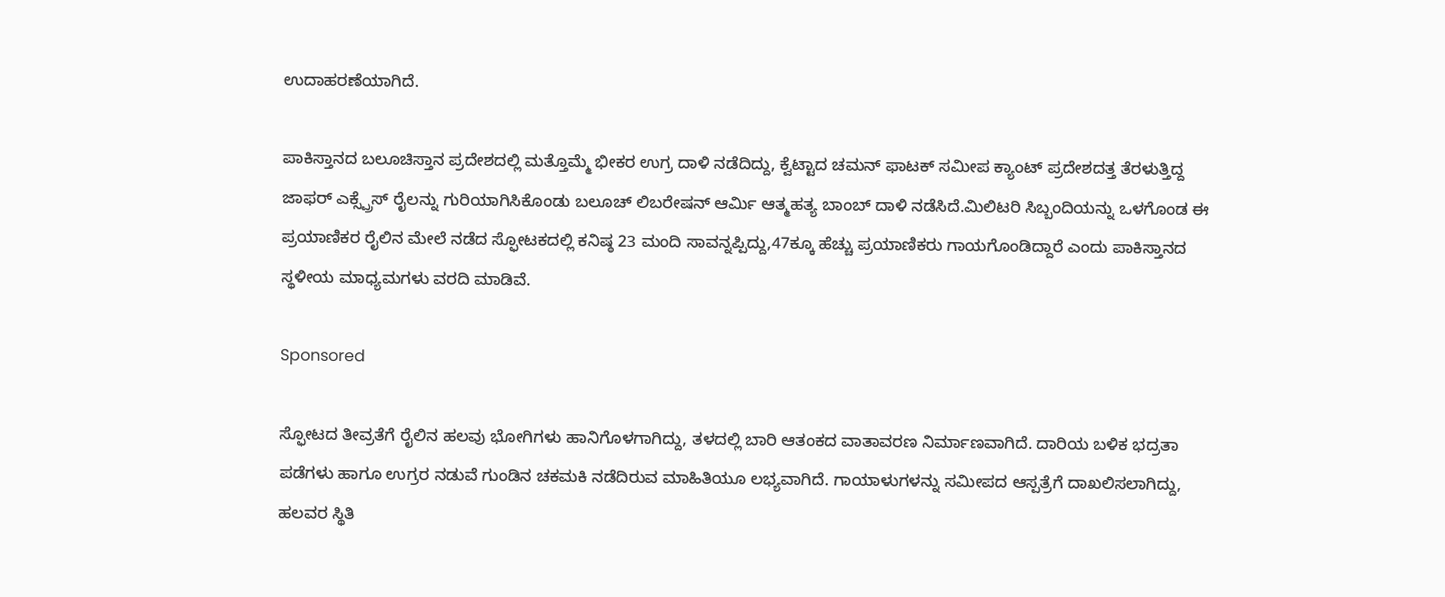ಉದಾಹರಣೆಯಾಗಿದೆ.

ಪಾಕಿಸ್ತಾನದ ಬಲೂಚಿಸ್ತಾನ ಪ್ರದೇಶದಲ್ಲಿ ಮತ್ತೊಮ್ಮೆ ಭೀಕರ ಉಗ್ರ ದಾಳಿ ನಡೆದಿದ್ದು, ಕ್ವೆಟ್ಟಾದ ಚಮನ್ ಫಾಟಕ್ ಸಮೀಪ ಕ್ಯಾಂಟ್ ಪ್ರದೇಶದತ್ತ ತೆರಳುತ್ತಿದ್ದ ಜಾಫರ್ ಎಕ್ಸ್ಪ್ರೆಸ್ ರೈಲನ್ನು ಗುರಿಯಾಗಿಸಿಕೊಂಡು ಬಲೂಚ್ ಲಿಬರೇಷನ್ ಆರ್ಮಿ ಆತ್ಮಹತ್ಯ ಬಾಂಬ್ ದಾಳಿ ನಡೆಸಿದೆ.ಮಿಲಿಟರಿ ಸಿಬ್ಬಂದಿಯನ್ನು ಒಳಗೊಂಡ ಈ ಪ್ರಯಾಣಿಕರ ರೈಲಿನ ಮೇಲೆ ನಡೆದ ಸ್ಫೋಟಕದಲ್ಲಿ ಕನಿಷ್ಠ 23 ಮಂದಿ ಸಾವನ್ನಪ್ಪಿದ್ದು,47ಕ್ಕೂ ಹೆಚ್ಚು ಪ್ರಯಾಣಿಕರು ಗಾಯಗೊಂಡಿದ್ದಾರೆ ಎಂದು ಪಾಕಿಸ್ತಾನದ ಸ್ಥಳೀಯ ಮಾಧ್ಯಮಗಳು ವರದಿ ಮಾಡಿವೆ.

Sponsored

ಸ್ಫೋಟದ ತೀವ್ರತೆಗೆ ರೈಲಿನ ಹಲವು ಭೋಗಿಗಳು ಹಾನಿಗೊಳಗಾಗಿದ್ದು, ತಳದಲ್ಲಿ ಬಾರಿ ಆತಂಕದ ವಾತಾವರಣ ನಿರ್ಮಾಣವಾಗಿದೆ. ದಾರಿಯ ಬಳಿಕ ಭದ್ರತಾ ಪಡೆಗಳು ಹಾಗೂ ಉಗ್ರರ ನಡುವೆ ಗುಂಡಿನ ಚಕಮಕಿ ನಡೆದಿರುವ ಮಾಹಿತಿಯೂ ಲಭ್ಯವಾಗಿದೆ. ಗಾಯಾಳುಗಳನ್ನು ಸಮೀಪದ ಆಸ್ಪತ್ರೆಗೆ ದಾಖಲಿಸಲಾಗಿದ್ದು, ಹಲವರ ಸ್ಥಿತಿ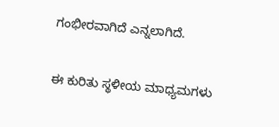ಗಂಭೀರವಾಗಿದೆ ಎನ್ನಲಾಗಿದೆ.

ಈ ಕುರಿತು ಸ್ಥಳೀಯ ಮಾಧ್ಯಮಗಳು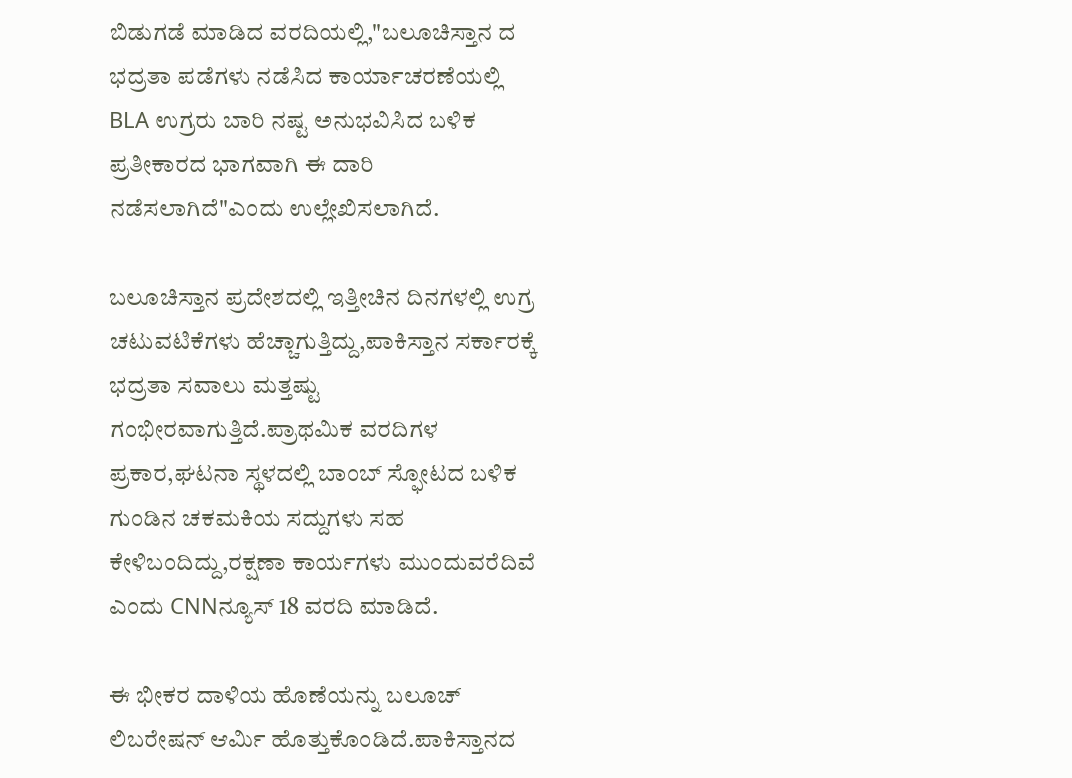ಬಿಡುಗಡೆ ಮಾಡಿದ ವರದಿಯಲ್ಲಿ,"ಬಲೂಚಿಸ್ತಾನ ದ ಭದ್ರತಾ ಪಡೆಗಳು ನಡೆಸಿದ ಕಾರ್ಯಾಚರಣೆಯಲ್ಲಿ BLA ಉಗ್ರರು ಬಾರಿ ನಷ್ಟ ಅನುಭವಿಸಿದ ಬಳಿಕ ಪ್ರತೀಕಾರದ ಭಾಗವಾಗಿ ಈ ದಾರಿ ನಡೆಸಲಾಗಿದೆ"ಎಂದು ಉಲ್ಲೇಖಿಸಲಾಗಿದೆ.

ಬಲೂಚಿಸ್ತಾನ ಪ್ರದೇಶದಲ್ಲಿ ಇತ್ತೀಚಿನ ದಿನಗಳಲ್ಲಿ ಉಗ್ರ ಚಟುವಟಿಕೆಗಳು ಹೆಚ್ಚಾಗುತ್ತಿದ್ದು,ಪಾಕಿಸ್ತಾನ ಸರ್ಕಾರಕ್ಕೆ ಭದ್ರತಾ ಸವಾಲು ಮತ್ತಷ್ಟು ಗಂಭೀರವಾಗುತ್ತಿದೆ.ಪ್ರಾಥಮಿಕ ವರದಿಗಳ ಪ್ರಕಾರ,ಘಟನಾ ಸ್ಥಳದಲ್ಲಿ ಬಾಂಬ್ ಸ್ಫೋಟದ ಬಳಿಕ ಗುಂಡಿನ ಚಕಮಕಿಯ ಸದ್ದುಗಳು ಸಹ ಕೇಳಿಬಂದಿದ್ದು,ರಕ್ಷಣಾ ಕಾರ್ಯಗಳು ಮುಂದುವರೆದಿವೆ ಎಂದು CNNನ್ಯೂಸ್ 18 ವರದಿ ಮಾಡಿದೆ.

ಈ ಭೀಕರ ದಾಳಿಯ ಹೊಣೆಯನ್ನು ಬಲೂಚ್ ಲಿಬರೇಷನ್ ಆರ್ಮಿ ಹೊತ್ತುಕೊಂಡಿದೆ.ಪಾಕಿಸ್ತಾನದ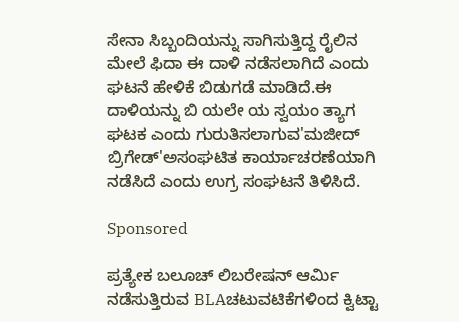ಸೇನಾ ಸಿಬ್ಬಂದಿಯನ್ನು ಸಾಗಿಸುತ್ತಿದ್ದ ರೈಲಿನ ಮೇಲೆ ಫಿದಾ ಈ ದಾಳಿ ನಡೆಸಲಾಗಿದೆ ಎಂದು ಘಟನೆ ಹೇಳಿಕೆ ಬಿಡುಗಡೆ ಮಾಡಿದೆ.ಈ ದಾಳಿಯನ್ನು ಬಿ ಯಲೇ ಯ ಸ್ವಯಂ ತ್ಯಾಗ ಘಟಕ ಎಂದು ಗುರುತಿಸಲಾಗುವ'ಮಜೀದ್ ಬ್ರಿಗೇಡ್'ಅಸಂಘಟಿತ ಕಾರ್ಯಾಚರಣೆಯಾಗಿ ನಡೆಸಿದೆ ಎಂದು ಉಗ್ರ ಸಂಘಟನೆ ತಿಳಿಸಿದೆ.

Sponsored

ಪ್ರತ್ಯೇಕ ಬಲೂಚ್ ಲಿಬರೇಷನ್ ಆರ್ಮಿ ನಡೆಸುತ್ತಿರುವ BLAಚಟುವಟಿಕೆಗಳಿಂದ ಕ್ವಿಟ್ಟಾ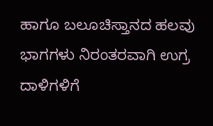ಹಾಗೂ ಬಲೂಚಿಸ್ತಾನದ ಹಲವು ಭಾಗಗಳು ನಿರಂತರವಾಗಿ ಉಗ್ರ ದಾಳಿಗಳಿಗೆ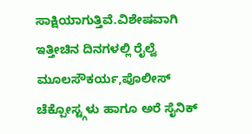ಸಾಕ್ಷಿಯಾಗುತ್ತಿವೆ.ವಿಶೇಷವಾಗಿ ಇತ್ತೀಚಿನ ದಿನಗಳಲ್ಲಿ ರೈಲ್ವೆ ಮೂಲಸೌಕರ್ಯ,ಪೊಲೀಸ್ ಚೆಕ್ಪೋಸ್ಟ್ಗಳು ಹಾಗೂ ಅರೆ ಸೈನಿಕ್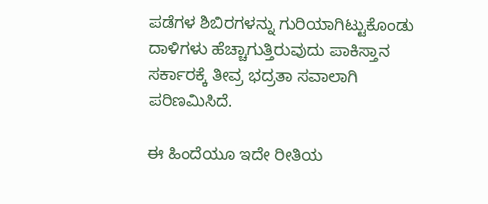ಪಡೆಗಳ ಶಿಬಿರಗಳನ್ನು ಗುರಿಯಾಗಿಟ್ಟುಕೊಂಡು ದಾಳಿಗಳು ಹೆಚ್ಚಾಗುತ್ತಿರುವುದು ಪಾಕಿಸ್ತಾನ ಸರ್ಕಾರಕ್ಕೆ ತೀವ್ರ ಭದ್ರತಾ ಸವಾಲಾಗಿ ಪರಿಣಮಿಸಿದೆ.

ಈ ಹಿಂದೆಯೂ ಇದೇ ರೀತಿಯ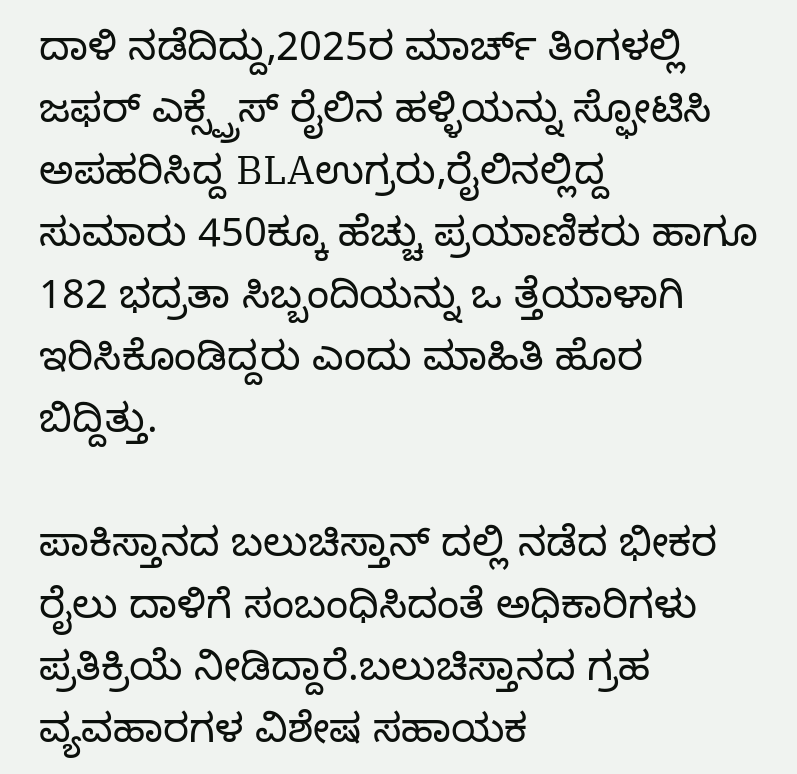ದಾಳಿ ನಡೆದಿದ್ದು,2025ರ ಮಾರ್ಚ್ ತಿಂಗಳಲ್ಲಿ ಜಫರ್ ಎಕ್ಸ್ಪ್ರೆಸ್ ರೈಲಿನ ಹಳ್ಳಿಯನ್ನು ಸ್ಫೋಟಿಸಿ ಅಪಹರಿಸಿದ್ದ BLAಉಗ್ರರು,ರೈಲಿನಲ್ಲಿದ್ದ ಸುಮಾರು 450ಕ್ಕೂ ಹೆಚ್ಚು ಪ್ರಯಾಣಿಕರು ಹಾಗೂ 182 ಭದ್ರತಾ ಸಿಬ್ಬಂದಿಯನ್ನು ಒ ತ್ತೆಯಾಳಾಗಿ ಇರಿಸಿಕೊಂಡಿದ್ದರು ಎಂದು ಮಾಹಿತಿ ಹೊರ ಬಿದ್ದಿತ್ತು.

ಪಾಕಿಸ್ತಾನದ ಬಲುಚಿಸ್ತಾನ್ ದಲ್ಲಿ ನಡೆದ ಭೀಕರ ರೈಲು ದಾಳಿಗೆ ಸಂಬಂಧಿಸಿದಂತೆ ಅಧಿಕಾರಿಗಳು ಪ್ರತಿಕ್ರಿಯೆ ನೀಡಿದ್ದಾರೆ.ಬಲುಚಿಸ್ತಾನದ ಗ್ರಹ ವ್ಯವಹಾರಗಳ ವಿಶೇಷ ಸಹಾಯಕ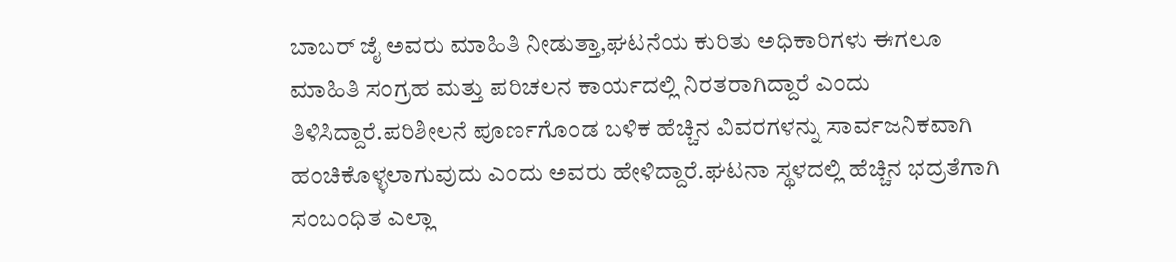ಬಾಬರ್ ಜೈ ಅವರು ಮಾಹಿತಿ ನೀಡುತ್ತಾ,ಘಟನೆಯ ಕುರಿತು ಅಧಿಕಾರಿಗಳು ಈಗಲೂ ಮಾಹಿತಿ ಸಂಗ್ರಹ ಮತ್ತು ಪರಿಚಲನ ಕಾರ್ಯದಲ್ಲಿ ನಿರತರಾಗಿದ್ದಾರೆ ಎಂದು ತಿಳಿಸಿದ್ದಾರೆ.ಪರಿಶೀಲನೆ ಪೂರ್ಣಗೊಂಡ ಬಳಿಕ ಹೆಚ್ಚಿನ ವಿವರಗಳನ್ನು ಸಾರ್ವಜನಿಕವಾಗಿ ಹಂಚಿಕೊಳ್ಳಲಾಗುವುದು ಎಂದು ಅವರು ಹೇಳಿದ್ದಾರೆ.ಘಟನಾ ಸ್ಥಳದಲ್ಲಿ ಹೆಚ್ಚಿನ ಭದ್ರತೆಗಾಗಿ ಸಂಬಂಧಿತ ಎಲ್ಲಾ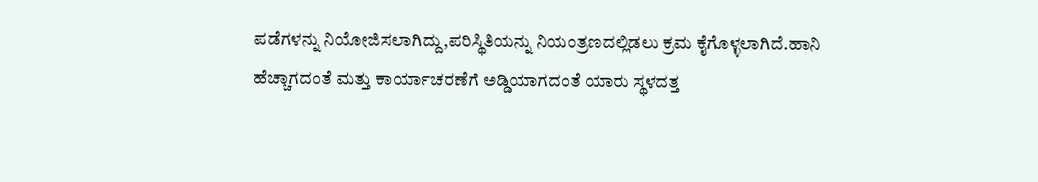ಪಡೆಗಳನ್ನು ನಿಯೋಜಿಸಲಾಗಿದ್ದು,ಪರಿಸ್ಥಿತಿಯನ್ನು ನಿಯಂತ್ರಣದಲ್ಲಿಡಲು ಕ್ರಮ ಕೈಗೊಳ್ಳಲಾಗಿದೆ.ಹಾನಿ ಹೆಚ್ಚಾಗದಂತೆ ಮತ್ತು ಕಾರ್ಯಾಚರಣೆಗೆ ಅಡ್ಡಿಯಾಗದಂತೆ ಯಾರು ಸ್ಥಳದತ್ತ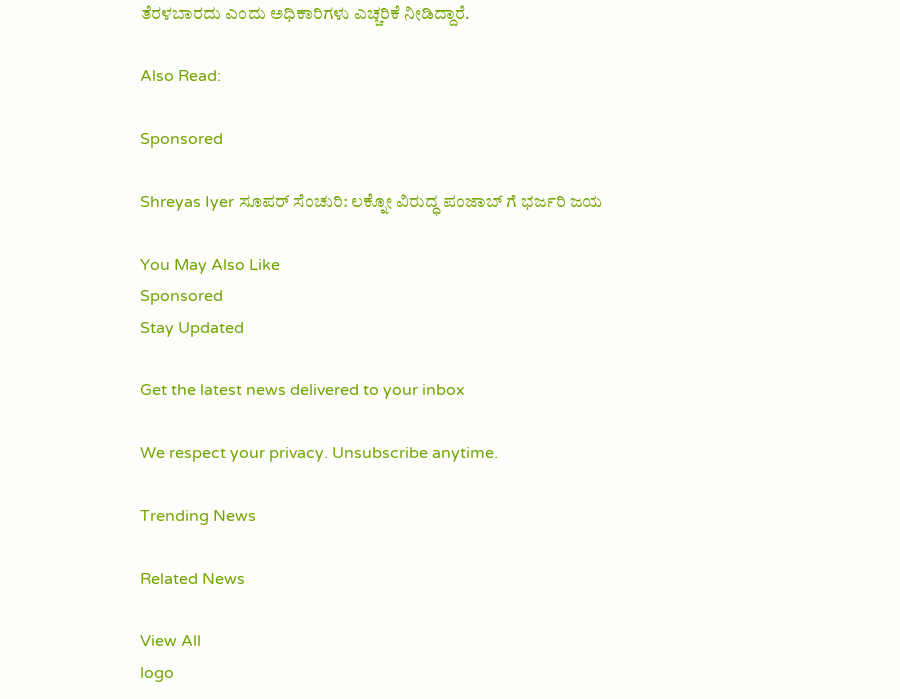ತೆರಳಬಾರದು ಎಂದು ಅಧಿಕಾರಿಗಳು ಎಚ್ಚರಿಕೆ ನೀಡಿದ್ದಾರೆ.

Also Read:

Sponsored

Shreyas Iyer ಸೂಪರ್ ಸೆಂಚುರಿ: ಲಕ್ನೋ ವಿರುದ್ಧ ಪಂಜಾಬ್ ಗೆ ಭರ್ಜರಿ ಜಯ

You May Also Like
Sponsored
Stay Updated

Get the latest news delivered to your inbox

We respect your privacy. Unsubscribe anytime.

Trending News

Related News

View All
logo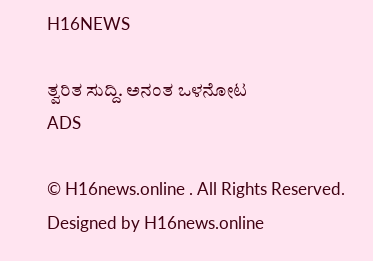H16NEWS

ತ್ವರಿತ ಸುದ್ದಿ. ಅನಂತ ಒಳನೋಟ
ADS

© H16news.online . All Rights Reserved. Designed by H16news.online